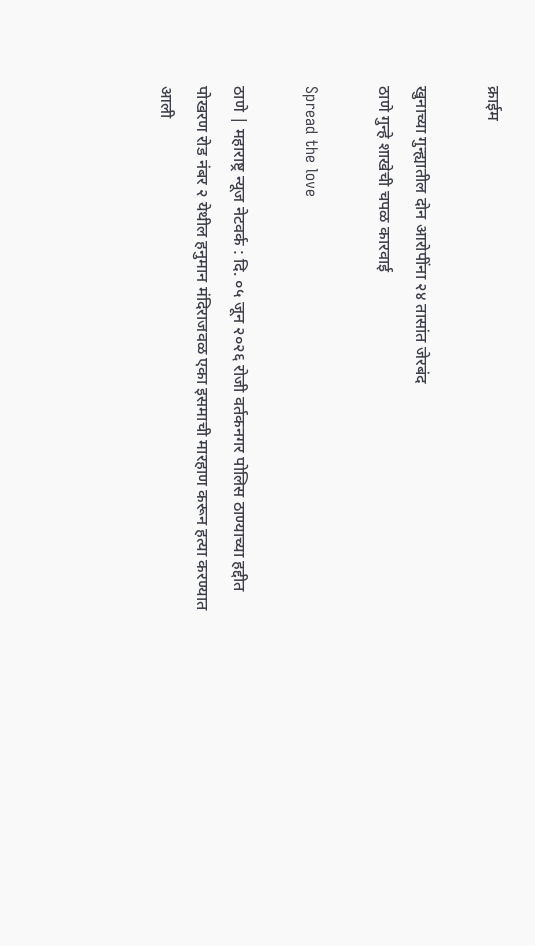क्राईम

खुनाच्या गुन्ह्यातील दोन आरोपींना २४ तासांत जेरबंद
ठाणे गुन्हे शाखेची चपळ कारवाई

Spread the love

ठाणे | महाराष्ट्र न्यूज नेटवर्क : दि. ०५ जून २०२६ रोजी वर्तकनगर पोलिस ठाण्याच्या हद्दीत पोखरण रोड नंबर २ येथील हनुमान मंदिराजवळ एका इसमाची मारहाण करून हत्या करण्यात आली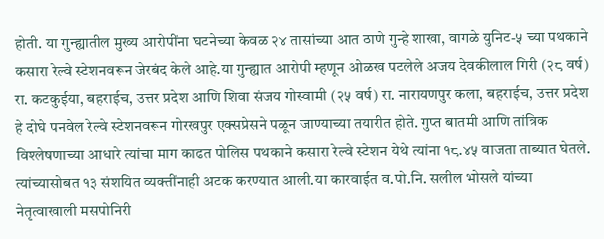होती. या गुन्ह्यातील मुख्य आरोपींना घटनेच्या केवळ २४ तासांच्या आत ठाणे गुन्हे शाखा, वागळे युनिट-५ च्या पथकाने कसारा रेल्वे स्टेशनवरून जेरबंद केले आहे.या गुन्ह्यात आरोपी म्हणून ओळख पटलेले अजय देवकीलाल गिरी (२८ वर्ष) रा. कटकुईया, बहराईच, उत्तर प्रदेश आणि शिवा संजय गोस्वामी (२५ वर्ष) रा. नारायणपुर कला, बहराईच, उत्तर प्रदेश हे दोघे पनवेल रेल्वे स्टेशनवरून गोरखपुर एक्सप्रेसने पळून जाण्याच्या तयारीत होते. गुप्त बातमी आणि तांत्रिक विश्लेषणाच्या आधारे त्यांचा माग काढत पोलिस पथकाने कसारा रेल्वे स्टेशन येथे त्यांना १८.४५ वाजता ताब्यात घेतले. त्यांच्यासोबत १३ संशयित व्यक्तींनाही अटक करण्यात आली.या कारवाईत व.पो.नि. सलील भोसले यांच्या नेतृत्वाखाली मसपोनिरी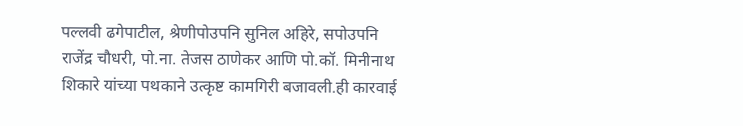पल्लवी ढगेपाटील, श्रेणीपोउपनि सुनिल अहिरे, सपोउपनि राजेंद्र चौधरी, पो.ना. तेजस ठाणेकर आणि पो.कॉ. मिनीनाथ शिकारे यांच्या पथकाने उत्कृष्ट कामगिरी बजावली.ही कारवाई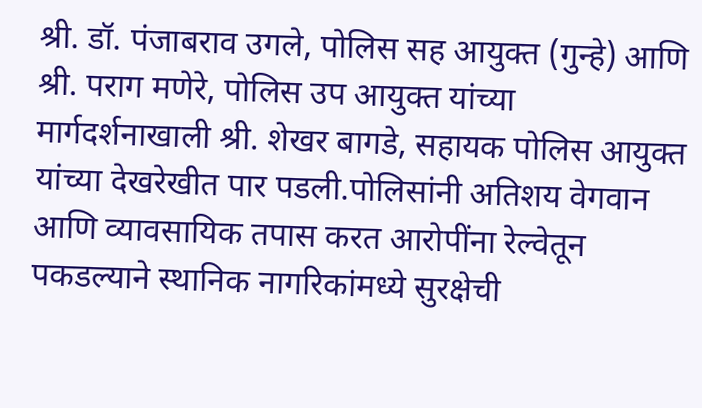श्री. डॉ. पंजाबराव उगले, पोलिस सह आयुक्त (गुन्हे) आणि श्री. पराग मणेरे, पोलिस उप आयुक्त यांच्या मार्गदर्शनाखाली श्री. शेखर बागडे, सहायक पोलिस आयुक्त यांच्या देखरेखीत पार पडली.पोलिसांनी अतिशय वेगवान आणि व्यावसायिक तपास करत आरोपींना रेल्वेतून पकडल्याने स्थानिक नागरिकांमध्ये सुरक्षेची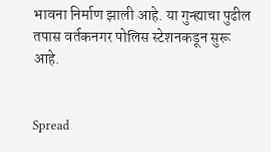भावना निर्माण झाली आहे. या गुन्ह्याचा पुढील तपास वर्तकनगर पोलिस स्टेशनकडून सुरू आहे.


Spread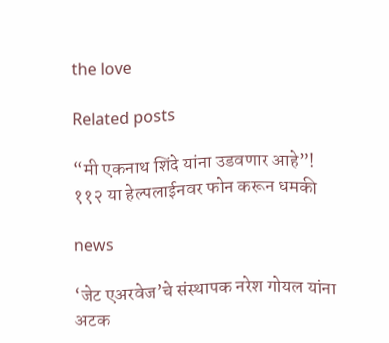the love

Related posts

“मी एकनाथ शिंदे यांना उडवणार आहे”! ११२ या हेल्पलाईनवर फोन करून धमकी

news

‘जेट एअरवेज’चे संस्थापक नरेश गोयल यांना अटक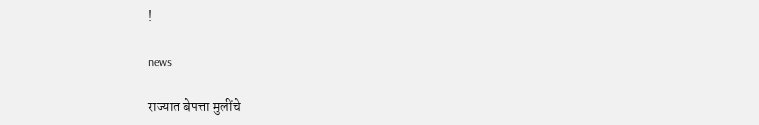!

news

राज्यात बेपत्ता मुलींचे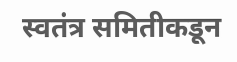स्वतंत्र समितीकडून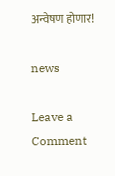अन्वेषण होणार!

news

Leave a Comment